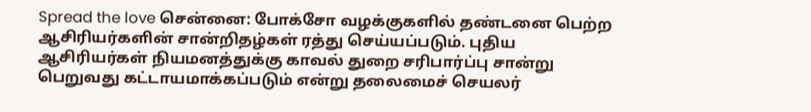Spread the love சென்னை: போக்சோ வழக்குகளில் தண்டனை பெற்ற ஆசிரியர்களின் சான்றிதழ்கள் ரத்து செய்யப்படும். புதிய ஆசிரியர்கள் நியமனத்துக்கு காவல் துறை சரிபார்ப்பு சான்று பெறுவது கட்டாயமாக்கப்படும் என்று தலைமைச் செயலர்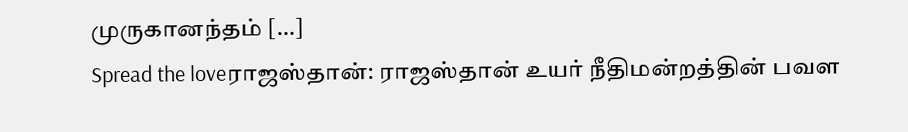முருகானந்தம் […]
Spread the loveராஜஸ்தான்: ராஜஸ்தான் உயர் நீதிமன்றத்தின் பவள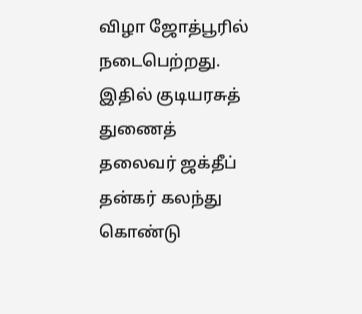விழா ஜோத்பூரில் நடைபெற்றது. இதில் குடியரசுத் துணைத் தலைவர் ஜக்தீப் தன்கர் கலந்து கொண்டு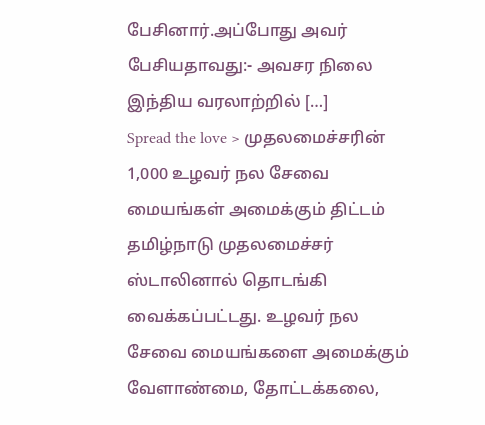பேசினார்.அப்போது அவர் பேசியதாவது:- அவசர நிலை இந்திய வரலாற்றில் […]
Spread the love > முதலமைச்சரின் 1,000 உழவர் நல சேவை மையங்கள் அமைக்கும் திட்டம் தமிழ்நாடு முதலமைச்சர் ஸ்டாலினால் தொடங்கி வைக்கப்பட்டது. உழவர் நல சேவை மையங்களை அமைக்கும் வேளாண்மை, தோட்டக்கலை,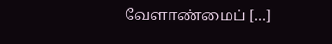வேளாண்மைப் […]